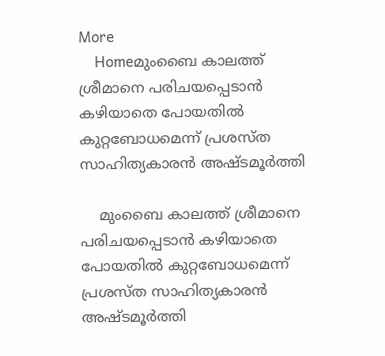More
    Homeമുംബൈ കാലത്ത് ശ്രീമാനെ പരിചയപ്പെടാൻ കഴിയാതെ പോയതിൽ കുറ്റബോധമെന്ന് പ്രശസ്ത സാഹിത്യകാരൻ അഷ്ടമൂർത്തി

    മുംബൈ കാലത്ത് ശ്രീമാനെ പരിചയപ്പെടാൻ കഴിയാതെ പോയതിൽ കുറ്റബോധമെന്ന് പ്രശസ്ത സാഹിത്യകാരൻ അഷ്ടമൂർത്തി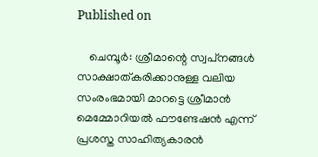Published on

    ചെമ്പൂര്‍: ശ്രീമാന്റെ സ്വപ്‌നങ്ങള്‍ സാക്ഷാത്കരിക്കാനുള്ള വലിയ സംരംഭമായി മാറട്ടെ ശ്രീമാന്‍ മെമ്മോറിയല്‍ ഫൗണ്ടേഷന്‍ എന്ന് പ്രശസ്ത സാഹിത്യകാരന്‍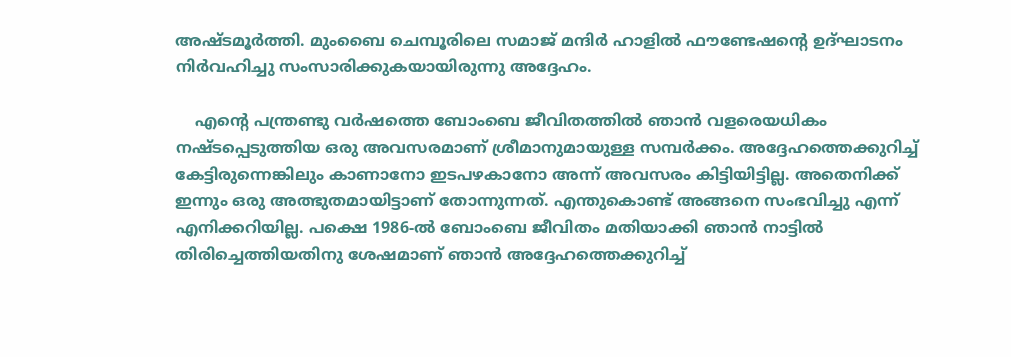അഷ്ടമൂര്‍ത്തി. മുംബൈ ചെമ്പൂരിലെ സമാജ് മന്ദിര്‍ ഹാളില്‍ ഫൗണ്ടേഷന്റെ ഉദ്ഘാടനം നിര്‍വഹിച്ചു സംസാരിക്കുകയായിരുന്നു അദ്ദേഹം.

    എന്റെ പന്ത്രണ്ടു വര്‍ഷത്തെ ബോംബെ ജീവിതത്തില്‍ ഞാന്‍ വളരെയധികം നഷ്ടപ്പെടുത്തിയ ഒരു അവസരമാണ് ശ്രീമാനുമായുള്ള സമ്പര്‍ക്കം. അദ്ദേഹത്തെക്കുറിച്ച് കേട്ടിരുന്നെങ്കിലും കാണാനോ ഇടപഴകാനോ അന്ന് അവസരം കിട്ടിയിട്ടില്ല. അതെനിക്ക് ഇന്നും ഒരു അത്ഭുതമായിട്ടാണ് തോന്നുന്നത്. എന്തുകൊണ്ട് അങ്ങനെ സംഭവിച്ചു എന്ന് എനിക്കറിയില്ല. പക്ഷെ 1986-ല്‍ ബോംബെ ജീവിതം മതിയാക്കി ഞാന്‍ നാട്ടില്‍ തിരിച്ചെത്തിയതിനു ശേഷമാണ് ഞാന്‍ അദ്ദേഹത്തെക്കുറിച്ച്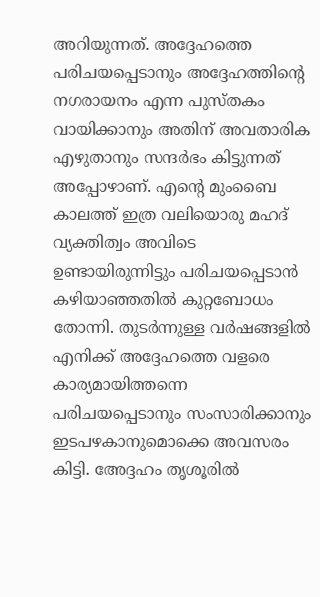അറിയുന്നത്. അദ്ദേഹത്തെ പരിചയപ്പെടാനും അദ്ദേഹത്തിന്റെ നഗരായനം എന്ന പുസ്തകം വായിക്കാനും അതിന് അവതാരിക എഴുതാനും സന്ദര്‍ഭം കിട്ടുന്നത് അപ്പോഴാണ്. എന്റെ മുംബൈ കാലത്ത് ഇത്ര വലിയൊരു മഹദ് വ്യക്തിത്വം അവിടെ ഉണ്ടായിരുന്നിട്ടും പരിചയപ്പെടാന്‍ കഴിയാഞ്ഞതില്‍ കുറ്റബോധം തോന്നി. തുടര്‍ന്നുള്ള വര്‍ഷങ്ങളില്‍ എനിക്ക് അദ്ദേഹത്തെ വളരെ കാര്യമായിത്തന്നെ പരിചയപ്പെടാനും സംസാരിക്കാനും ഇടപഴകാനുമൊക്കെ അവസരം കിട്ടി. അേദ്ദഹം തൃശൂരില്‍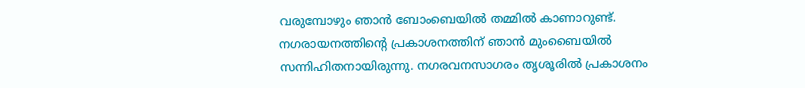വരുമ്പോഴും ഞാന്‍ ബോംബെയില്‍ തമ്മില്‍ കാണാറുണ്ട്. നഗരായനത്തിന്റെ പ്രകാശനത്തിന് ഞാന്‍ മുംബൈയില്‍ സന്നിഹിതനായിരുന്നു. നഗരവനസാഗരം തൃശൂരില്‍ പ്രകാശനം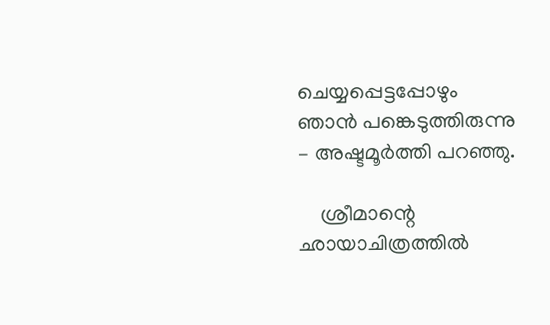ചെയ്യപ്പെട്ടപ്പോഴും ഞാന്‍ പങ്കെടുത്തിരുന്നു – അഷ്ടമൂര്‍ത്തി പറഞ്ഞു.

    ശ്രീമാന്റെ ഛായാചിത്രത്തില്‍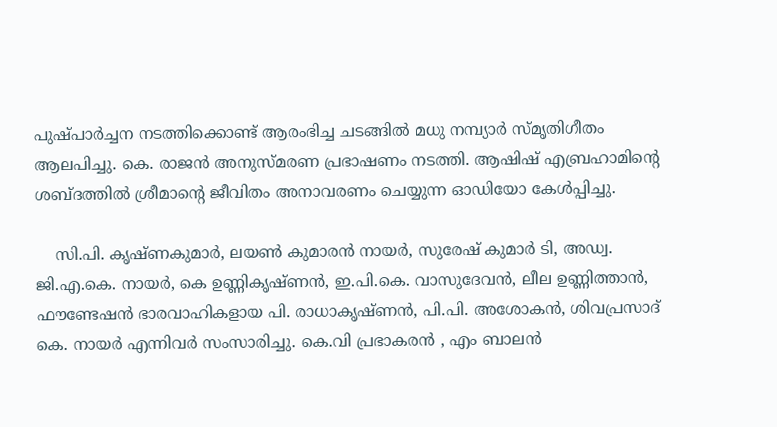പുഷ്പാര്‍ച്ചന നടത്തിക്കൊണ്ട് ആരംഭിച്ച ചടങ്ങില്‍ മധു നമ്പ്യാര്‍ സ്മൃതിഗീതം ആലപിച്ചു. കെ. രാജന്‍ അനുസ്മരണ പ്രഭാഷണം നടത്തി. ആഷിഷ് എബ്രഹാമിന്റെ ശബ്ദത്തില്‍ ശ്രീമാന്റെ ജീവിതം അനാവരണം ചെയ്യുന്ന ഓഡിയോ കേള്‍പ്പിച്ചു.

    സി.പി. കൃഷ്ണകുമാര്‍, ലയണ്‍ കുമാരന്‍ നായര്‍, സുരേഷ് കുമാര്‍ ടി, അഡ്വ. ജി.എ.കെ. നായര്‍, കെ ഉണ്ണികൃഷ്ണൻ, ഇ.പി.കെ. വാസുദേവന്‍, ലീല ഉണ്ണിത്താന്‍, ഫൗണ്ടേഷന്‍ ഭാരവാഹികളായ പി. രാധാകൃഷ്ണന്‍, പി.പി. അശോകന്‍, ശിവപ്രസാദ് കെ. നായര്‍ എന്നിവര്‍ സംസാരിച്ചു. കെ.വി പ്രഭാകരൻ , എം ബാലൻ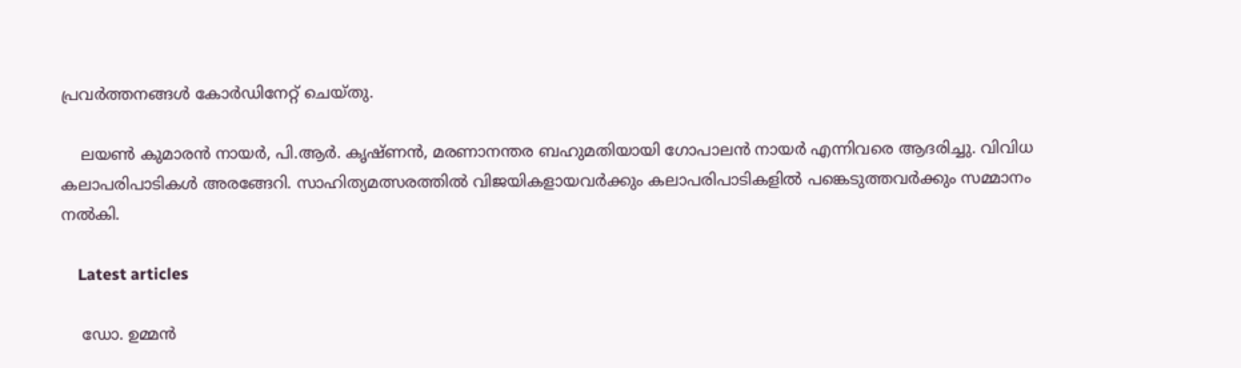പ്രവർത്തനങ്ങൾ കോർഡിനേറ്റ് ചെയ്തു.

    ലയണ്‍ കുമാരന്‍ നായര്‍, പി.ആര്‍. കൃഷ്ണന്‍, മരണാനന്തര ബഹുമതിയായി ഗോപാലന്‍ നായര്‍ എന്നിവരെ ആദരിച്ചു. വിവിധ കലാപരിപാടികള്‍ അരങ്ങേറി. സാഹിത്യമത്സരത്തില്‍ വിജയികളായവര്‍ക്കും കലാപരിപാടികളില്‍ പങ്കെടുത്തവര്‍ക്കും സമ്മാനം നല്‍കി.

    Latest articles

    ഡോ. ഉമ്മൻ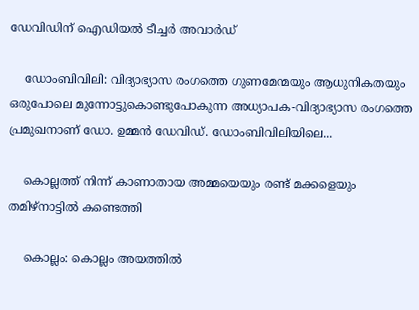ഡേവിഡിന് ഐഡിയൽ ടീച്ചർ അവാർഡ്

    ഡോംബിവിലി: വിദ്യാഭ്യാസ രംഗത്തെ ഗുണമേന്മയും ആധുനികതയും ഒരുപോലെ മുന്നോട്ടുകൊണ്ടുപോകുന്ന അധ്യാപക-വിദ്യാഭ്യാസ രംഗത്തെ പ്രമുഖനാണ് ഡോ. ഉമ്മൻ ഡേവിഡ്. ഡോംബിവിലിയിലെ...

    കൊല്ലത്ത് നിന്ന് കാണാതായ അമ്മയെയും രണ്ട് മക്കളെയും തമിഴ്നാട്ടിൽ കണ്ടെത്തി

    കൊല്ലം: കൊല്ലം അയത്തിൽ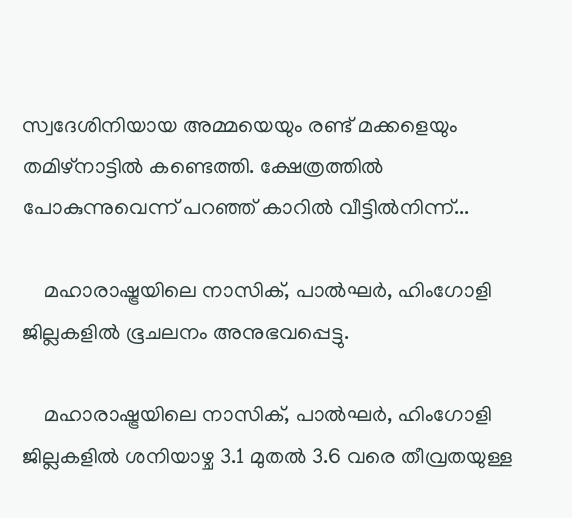സ്വദേശിനിയായ അമ്മയെയും രണ്ട് മക്കളെയും തമിഴ്നാട്ടിൽ കണ്ടെത്തി. ക്ഷേത്രത്തിൽ പോകുന്നുവെന്ന് പറഞ്ഞ് കാറിൽ വീട്ടിൽനിന്ന്...

    മഹാരാഷ്ട്രയിലെ നാസിക്, പാൽഘർ, ഹിംഗോളി ജില്ലകളിൽ ഭൂചലനം അനുഭവപ്പെട്ടു.

    മഹാരാഷ്ട്രയിലെ നാസിക്, പാൽഘർ, ഹിംഗോളി ജില്ലകളിൽ ശനിയാഴ്ച 3.1 മുതൽ 3.6 വരെ തീവ്രതയുള്ള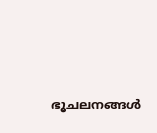ഭൂചലനങ്ങൾ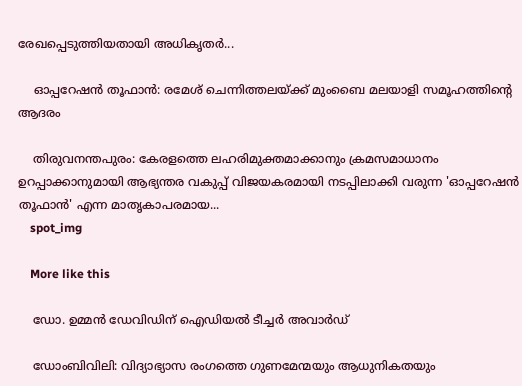രേഖപ്പെടുത്തിയതായി അധികൃതർ...

    ഓപ്പറേഷൻ തൂഫാൻ: രമേശ് ചെന്നിത്തലയ്ക്ക് മുംബൈ മലയാളി സമൂഹത്തിന്റെ ആദരം

    തിരുവനന്തപുരം: കേരളത്തെ ലഹരിമുക്തമാക്കാനും ക്രമസമാധാനം ഉറപ്പാക്കാനുമായി ആഭ്യന്തര വകുപ്പ് വിജയകരമായി നടപ്പിലാക്കി വരുന്ന 'ഓപ്പറേഷൻ തൂഫാൻ' എന്ന മാതൃകാപരമായ...
    spot_img

    More like this

    ഡോ. ഉമ്മൻ ഡേവിഡിന് ഐഡിയൽ ടീച്ചർ അവാർഡ്

    ഡോംബിവിലി: വിദ്യാഭ്യാസ രംഗത്തെ ഗുണമേന്മയും ആധുനികതയും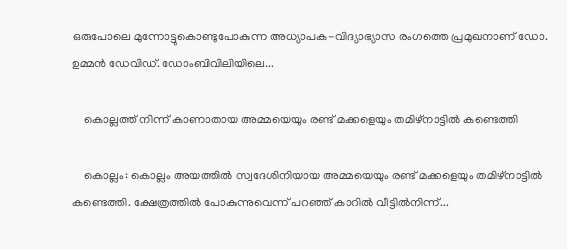ഒരുപോലെ മുന്നോട്ടുകൊണ്ടുപോകുന്ന അധ്യാപക-വിദ്യാഭ്യാസ രംഗത്തെ പ്രമുഖനാണ് ഡോ. ഉമ്മൻ ഡേവിഡ്. ഡോംബിവിലിയിലെ...

    കൊല്ലത്ത് നിന്ന് കാണാതായ അമ്മയെയും രണ്ട് മക്കളെയും തമിഴ്നാട്ടിൽ കണ്ടെത്തി

    കൊല്ലം: കൊല്ലം അയത്തിൽ സ്വദേശിനിയായ അമ്മയെയും രണ്ട് മക്കളെയും തമിഴ്നാട്ടിൽ കണ്ടെത്തി. ക്ഷേത്രത്തിൽ പോകുന്നുവെന്ന് പറഞ്ഞ് കാറിൽ വീട്ടിൽനിന്ന്...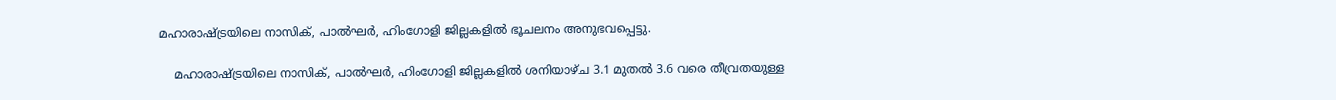മഹാരാഷ്ട്രയിലെ നാസിക്, പാൽഘർ, ഹിംഗോളി ജില്ലകളിൽ ഭൂചലനം അനുഭവപ്പെട്ടു.

    മഹാരാഷ്ട്രയിലെ നാസിക്, പാൽഘർ, ഹിംഗോളി ജില്ലകളിൽ ശനിയാഴ്ച 3.1 മുതൽ 3.6 വരെ തീവ്രതയുള്ള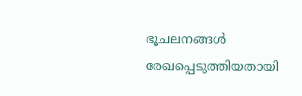ഭൂചലനങ്ങൾ രേഖപ്പെടുത്തിയതായി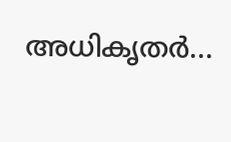അധികൃതർ...